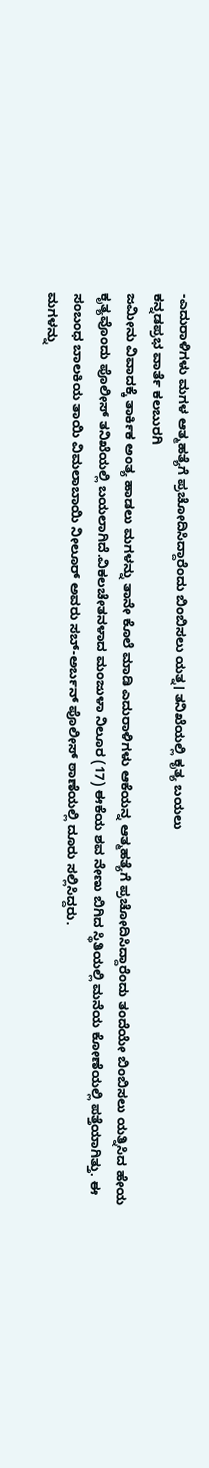-ಎದುರಾಳಿಗಳು ಮಗಳ ಆತ್ಮಹತ್ಯೆಗೆ ಪ್ರಚೋದಿಸಿದ್ದಾರೆಂದು ಬಿಂಬಿಸಲು ಯತ್ನ। ತನಿಖೆಯಲ್ಲಿ ಕೃತ್ಯ ಬಯಲು
ಕನ್ನಡಪ್ರಭ ವಾರ್ತೆ ಕಲಬುರಗಿ
ಜಮೀನು ವಿವಾದಕ್ಕೆ ತಾರ್ಕಿಕ ಅಂತ್ಯ ಹಾಡಲು ಮಗಳನ್ನು ತಾನೇ ಕೊಲೆ ಮಾಡಿ ಎದುರಾಳಿಗಳು ಆಕೆಯನ್ನ ಆತ್ಮಹತ್ಯೆಗೆ ಪ್ರಚೋದಿಸಿದ್ದಾರೆಂದು ತಂದೆಯೇ ಬಿಂಬಿಸಲು ಯತ್ನಿಸಿದ ಹೇಯ ಕೃತ್ಯವೊಂದು ಪೊಲೀಸ್ ತನಿಖೆಯಲ್ಲಿ ಬಯಲಾಗಿದೆ.ವಿಕಲಚೇತನಳಾದ ಮಂಜುಳಾ ನಿಲೂರ (17) ಈಕೆಯ ಶವ ನೇಣು ಬಿಗಿದ ಸ್ಥಿತಿಯಲ್ಲಿ ಮನೆಯ ಕೋಣೆಯಲ್ಲಿ ಪತ್ತೆಯಾಗಿತ್ತು. ಈ ಸಂಬಂಧ ಬಾಲಕಿಯ ತಾಯಿ ವಿಮಲಾಬಾಯಿ ನೀಲೂರ್ ಅವರು ಸಬ್-ಅರ್ಬನ್ ಪೊಲೀಸ್ ಠಾಣೆಯಲ್ಲಿ ದೂರು ಸಲ್ಲಿಸಿದ್ದರು.
ಮಗಳನ್ನು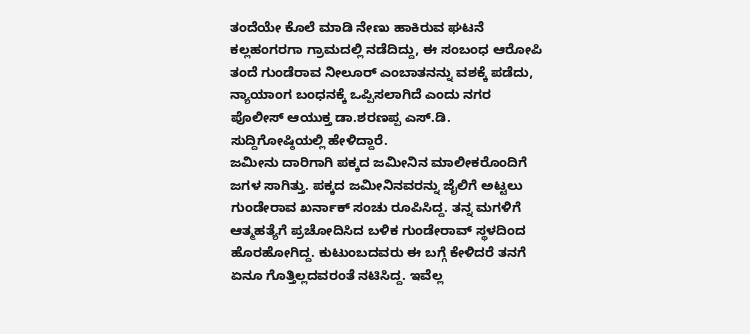ತಂದೆಯೇ ಕೊಲೆ ಮಾಡಿ ನೇಣು ಹಾಕಿರುವ ಘಟನೆ ಕಲ್ಲಹಂಗರಗಾ ಗ್ರಾಮದಲ್ಲಿ ನಡೆದಿದ್ದು, ಈ ಸಂಬಂಧ ಆರೋಪಿ ತಂದೆ ಗುಂಡೆರಾವ ನೀಲೂರ್ ಎಂಬಾತನನ್ನು ವಶಕ್ಕೆ ಪಡೆದು, ನ್ಯಾಯಾಂಗ ಬಂಧನಕ್ಕೆ ಒಪ್ಪಿಸಲಾಗಿದೆ ಎಂದು ನಗರ ಪೊಲೀಸ್ ಆಯುಕ್ತ ಡಾ.ಶರಣಪ್ಪ ಎಸ್.ಡಿ. ಸುದ್ದಿಗೋಷ್ಠಿಯಲ್ಲಿ ಹೇಳಿದ್ದಾರೆ.
ಜಮೀನು ದಾರಿಗಾಗಿ ಪಕ್ಕದ ಜಮೀನಿನ ಮಾಲೀಕರೊಂದಿಗೆ ಜಗಳ ಸಾಗಿತ್ತು. ಪಕ್ಕದ ಜಮೀನಿನವರನ್ನು ಜೈಲಿಗೆ ಅಟ್ಟಲು ಗುಂಡೇರಾವ ಖರ್ನಾಕ್ ಸಂಚು ರೂಪಿಸಿದ್ದ. ತನ್ನ ಮಗಳಿಗೆ ಆತ್ಮಹತ್ಯೆಗೆ ಪ್ರಚೋದಿಸಿದ ಬಳಿಕ ಗುಂಡೇರಾವ್ ಸ್ಥಳದಿಂದ ಹೊರಹೋಗಿದ್ದ. ಕುಟುಂಬದವರು ಈ ಬಗ್ಗೆ ಕೇಳಿದರೆ ತನಗೆ ಏನೂ ಗೊತ್ತಿಲ್ಲದವರಂತೆ ನಟಿಸಿದ್ದ. ಇವೆಲ್ಲ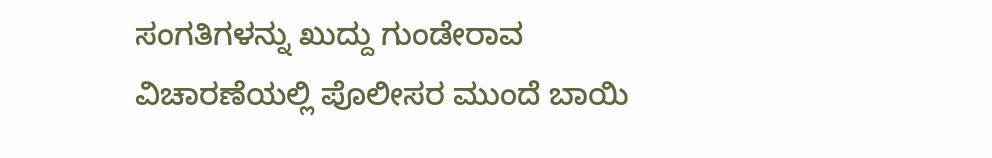ಸಂಗತಿಗಳನ್ನು ಖುದ್ದು ಗುಂಡೇರಾವ ವಿಚಾರಣೆಯಲ್ಲಿ ಪೊಲೀಸರ ಮುಂದೆ ಬಾಯಿ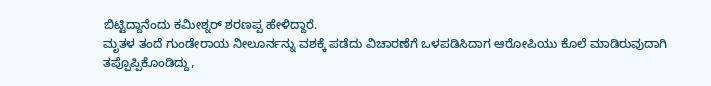ಬಿಟ್ಟಿದ್ದಾನೆಂದು ಕಮೀಶ್ನರ್ ಶರಣಪ್ಪ ಹೇಳಿದ್ದಾರೆ.
ಮೃತಳ ತಂದೆ ಗುಂಡೇರಾಯ ನೀಲೂರ್ನನ್ನು ವಶಕ್ಕೆ ಪಡೆದು ವಿಚಾರಣೆಗೆ ಒಳಪಡಿಸಿದಾಗ ಆರೋಪಿಯು ಕೊಲೆ ಮಾಡಿರುವುದಾಗಿ ತಪ್ಪೊಪ್ಪಿಕೊಂಡಿದ್ದು,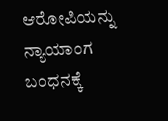ಆರೋಪಿಯನ್ನು ನ್ಯಾಯಾಂಗ ಬಂಧನಕ್ಕೆ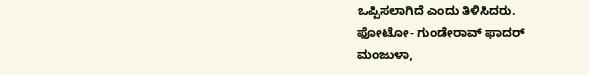ಒಪ್ಪಿಸಲಾಗಿದೆ ಎಂದು ತಿಳಿಸಿದರು.
ಫೋಟೋ- ಗುಂಡೇರಾವ್ ಫಾದರ್
ಮಂಜುಳಾ,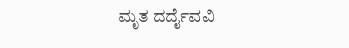ಮೃತ ದರ್ದೈವವಿ